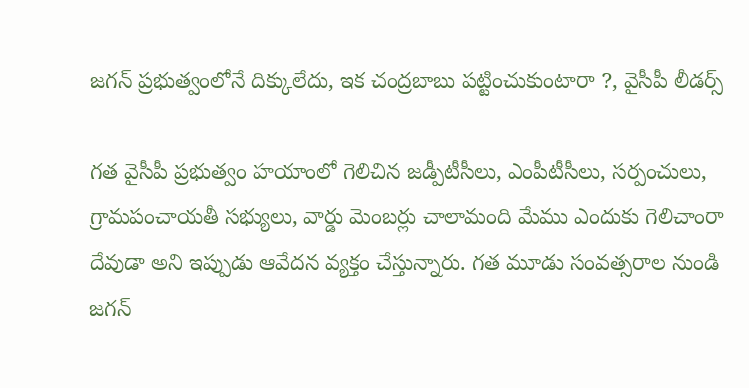జగన్ ప్రభుత్వంలోనే దిక్కులేదు, ఇక చంద్రబాబు పట్టించుకుంటారా ?, వైసీపీ లీడర్స్

గత వైసీపీ ప్రభుత్వం హయాంలో గెలిచిన జడ్పీటీసీలు, ఎంపీటీసీలు, సర్పంచులు, గ్రామపంచాయతీ సభ్యులు, వార్డు మెంబర్లు చాలామంది మేము ఎందుకు గెలిచాంరా దేవుడా అని ఇప్పుడు ఆవేదన వ్యక్తం చేస్తున్నారు. గత మూడు సంవత్సరాల నుండి జగన్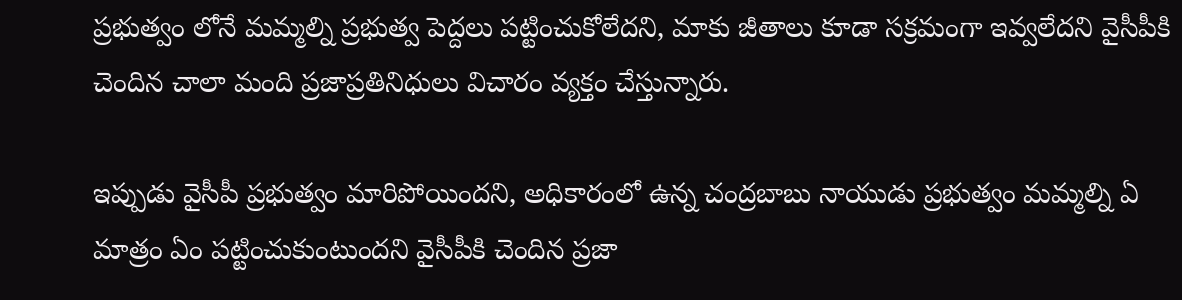ప్రభుత్వం లోనే మమ్మల్ని ప్రభుత్వ పెద్దలు పట్టించుకోలేదని, మాకు జీతాలు కూడా సక్రమంగా ఇవ్వలేదని వైసీపీకి చెందిన చాలా మంది ప్రజాప్రతినిధులు విచారం వ్యక్తం చేస్తున్నారు.

ఇప్పుడు వైసీపీ ప్రభుత్వం మారిపోయిందని, అధికారంలో ఉన్న చంద్రబాబు నాయుడు ప్రభుత్వం మమ్మల్ని ఏ మాత్రం ఏం పట్టించుకుంటుందని వైసీపీకి చెందిన ప్రజా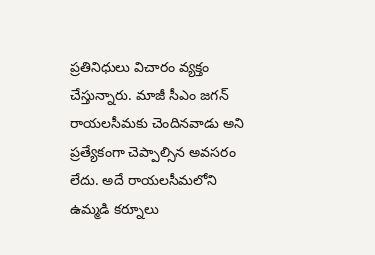ప్రతినిధులు విచారం వ్యక్తం చేస్తున్నారు. మాజీ సీఎం జగన్ రాయలసీమకు చెందినవాడు అని ప్రత్యేకంగా చెప్పాల్సిన అవసరం లేదు. అదే రాయలసీమలోని ఉమ్మడి కర్నూలు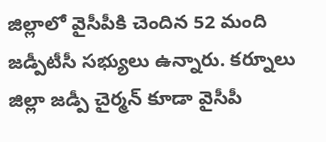జిల్లాలో వైసీపీకి చెందిన 52 మంది జడ్పీటీసీ సభ్యులు ఉన్నారు. కర్నూలు జిల్లా జడ్పీ చైర్మన్ కూడా వైసీపీ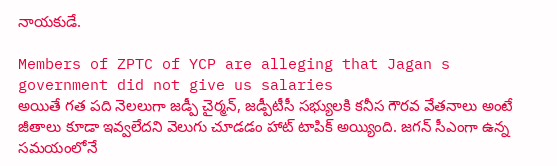నాయకుడే.

Members of ZPTC of YCP are alleging that Jagan s government did not give us salaries
అయితే గత పది నెలలుగా జడ్పీ చైర్మన్, జడ్పీటీసీ సభ్యులకి కనీస గౌరవ వేతనాలు అంటే జీతాలు కూడా ఇవ్వలేదని వెలుగు చూడడం హాట్ టాపిక్ అయ్యింది. జగన్ సీఎంగా ఉన్న సమయంలోనే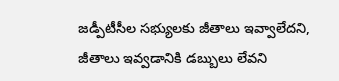జడ్పీటీసీల సభ్యులకు జీతాలు ఇవ్వాలేదని, జీతాలు ఇవ్వడానికి డబ్బులు లేవని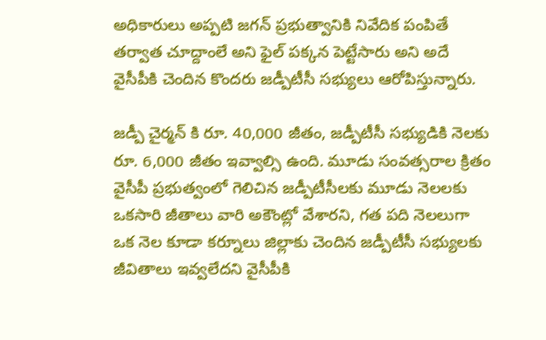అధికారులు అప్పటి జగన్ ప్రభుత్వానికి నివేదిక పంపితే తర్వాత చూద్దాంలే అని ఫైల్ పక్కన పెట్టేసారు అని అదే వైసీపీకి చెందిన కొందరు జడ్పీటీసీ సభ్యులు ఆరోపిస్తున్నారు.

జడ్పీ చైర్మన్ కి రూ. 40,000 జీతం, జడ్పీటీసీ సభ్యుడికి నెలకు రూ. 6,000 జీతం ఇవ్వాల్సి ఉంది. మూడు సంవత్సరాల క్రితం వైసీపీ ప్రభుత్వంలో గెలిచిన జడ్పీటీసీలకు మూడు నెలలకు ఒకసారి జీతాలు వారి అకౌంట్లో వేశారని, గత పది నెలలుగా ఒక నెల కూడా కర్నూలు జిల్లాకు చెందిన జడ్పీటీసీ సభ్యులకు జీవితాలు ఇవ్వలేదని వైసీపీకి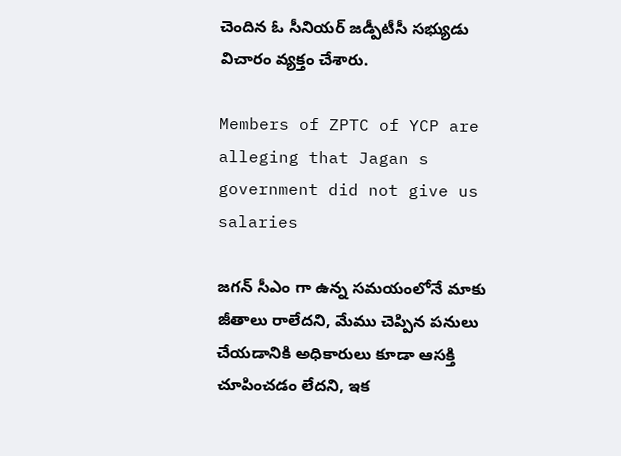చెందిన ఓ సీనియర్ జడ్పీటీసీ సభ్యుడు విచారం వ్యక్తం చేశారు.

Members of ZPTC of YCP are alleging that Jagan s government did not give us salaries

జగన్ సీఎం గా ఉన్న సమయంలోనే మాకు జీతాలు రాలేదని, మేము చెప్పిన పనులు చేయడానికి అధికారులు కూడా ఆసక్తి చూపించడం లేదని, ఇక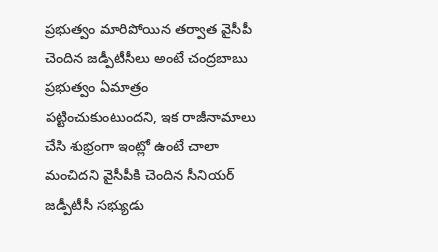ప్రభుత్వం మారిపోయిన తర్వాత వైసీపీ చెందిన జడ్పీటీసీలు అంటే చంద్రబాబు ప్రభుత్వం ఏమాత్రం పట్టించుకుంటుందని, ఇక రాజీనామాలు చేసి శుభ్రంగా ఇంట్లో ఉంటే చాలా మంచిదని వైసీపీకి చెందిన సీనియర్ జడ్పీటీసీ సభ్యుడు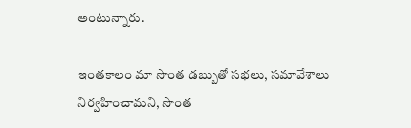అంటున్నారు.

ఇంతకాలం మా సొంత డబ్బుతో సభలు, సమావేశాలు నిర్వహించామని, సొంత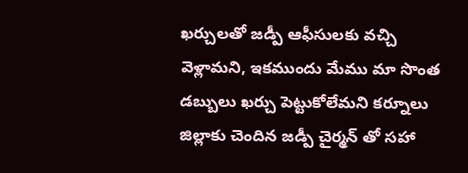ఖర్చులతో జడ్పీ ఆఫీసులకు వచ్చి వెళ్లామని, ఇకముందు మేము మా సొంత డబ్బులు ఖర్చు పెట్టుకోలేమని కర్నూలు జిల్లాకు చెందిన జడ్పీ చైర్మన్ తో సహా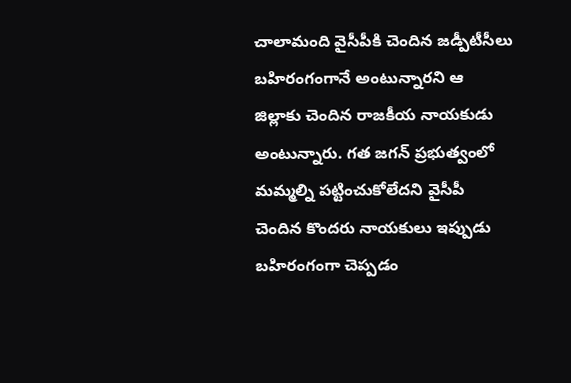చాలామంది వైసీపీకి చెందిన జడ్పీటీసీలు బహిరంగంగానే అంటున్నారని ఆ జిల్లాకు చెందిన రాజకీయ నాయకుడు అంటున్నారు. గత జగన్ ప్రభుత్వంలో మమ్మల్ని పట్టించుకోలేదని వైసీపీ చెందిన కొందరు నాయకులు ఇప్పుడు బహిరంగంగా చెప్పడం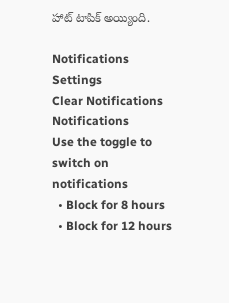హాట్ టాపిక్ అయ్యింది.

Notifications
Settings
Clear Notifications
Notifications
Use the toggle to switch on notifications
  • Block for 8 hours
  • Block for 12 hours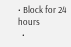• Block for 24 hours
  •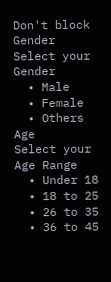Don't block
Gender
Select your Gender
  • Male
  • Female
  • Others
Age
Select your Age Range
  • Under 18
  • 18 to 25
  • 26 to 35
  • 36 to 45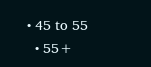• 45 to 55
  • 55+